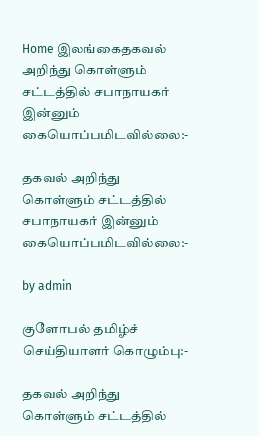Home இலங்கைதகவல் அறிந்து கொள்ளும் சட்டத்தில் சபாநாயகர் இன்னும் கையொப்பமிடவில்லை:-

தகவல் அறிந்து கொள்ளும் சட்டத்தில் சபாநாயகர் இன்னும் கையொப்பமிடவில்லை:-

by admin

குளோபல் தமிழ்ச் செய்தியாளர் கொழும்பு:-

தகவல் அறிந்து கொள்ளும் சட்டத்தில்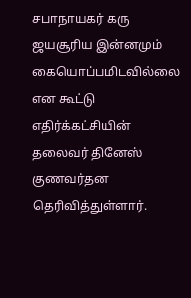சபாநாயகர் கரு ஜயசூரிய இன்னமும் கையொப்பமிடவில்லை என கூட்டு எதிர்க்கட்சியின் தலைவர் தினேஸ் குணவர்தன தெரிவித்துள்ளார்.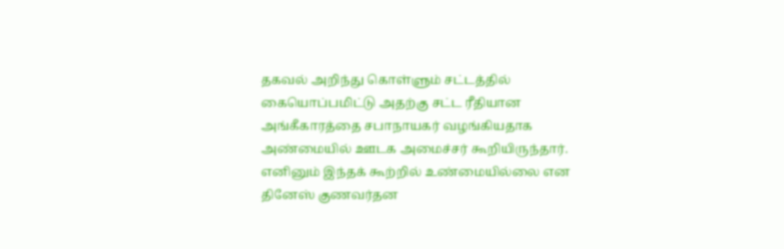தகவல் அறிந்து கொள்ளும் சட்டத்தில் கையொப்பமிட்டு அதற்கு சட்ட ரீதியான அங்கீகாரத்தை சபாநாயகர் வழங்கியதாக அண்மையில் ஊடக அமைச்சர் கூறியிருந்தார்.
எனினும் இந்தக் கூற்றில் உண்மையில்லை என தினேஸ் குணவர்தன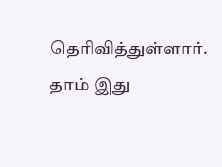தெரிவித்துள்ளார்.
தாம் இது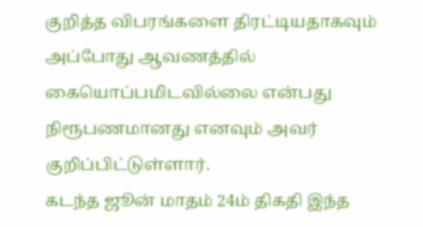குறித்த விபரங்களை திரட்டியதாகவும் அப்போது ஆவணத்தில் கையொப்பமிடவில்லை என்பது நிரூபணமானது எனவும் அவர் குறிப்பிட்டுள்ளார்.
கடந்த ஜூன் மாதம் 24ம் திகதி இந்த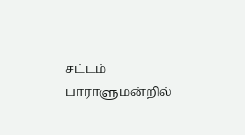சட்டம் பாராளுமன்றில்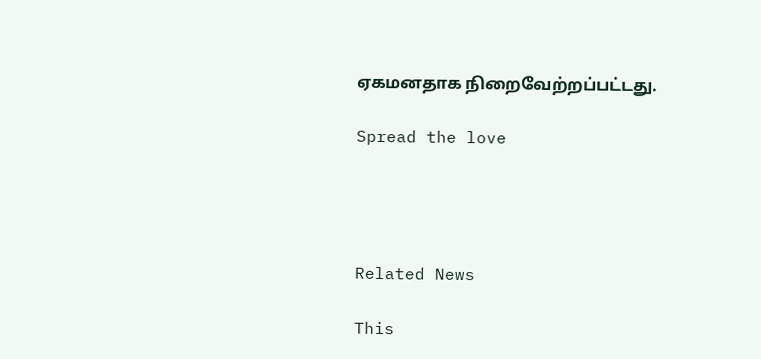ஏகமனதாக நிறைவேற்றப்பட்டது.

Spread the love




Related News

This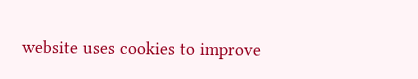website uses cookies to improve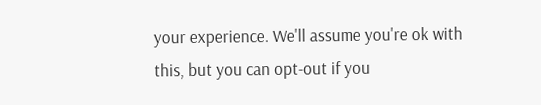your experience. We'll assume you're ok with this, but you can opt-out if you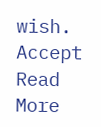wish. Accept Read More